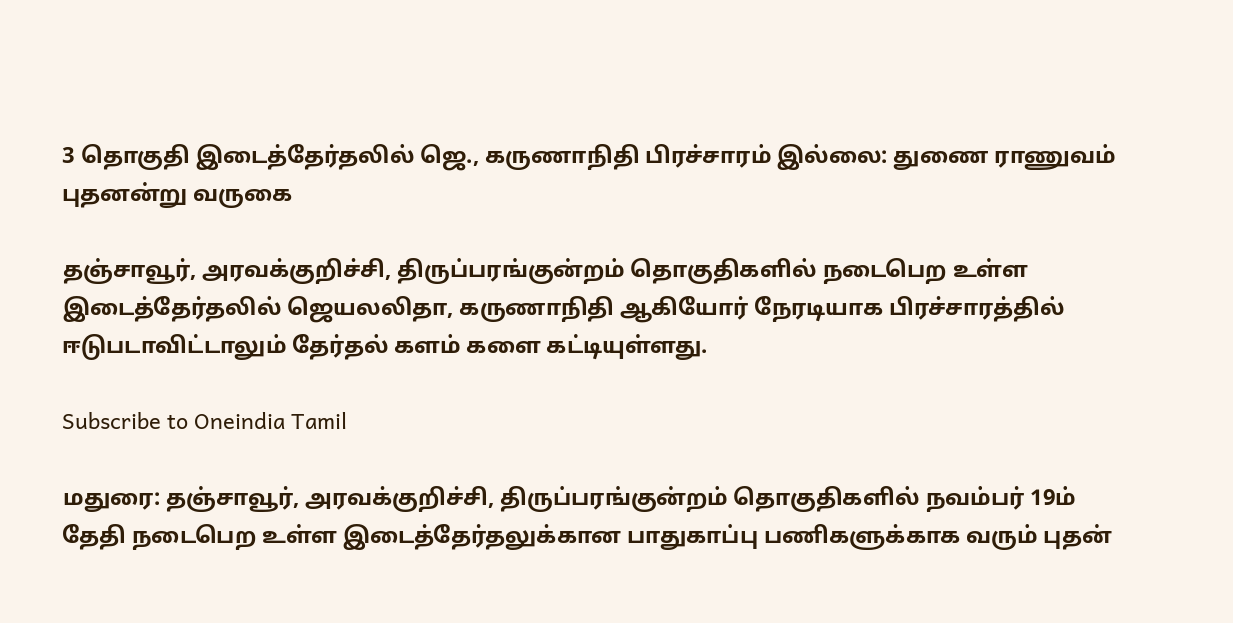3 தொகுதி இடைத்தேர்தலில் ஜெ., கருணாநிதி பிரச்சாரம் இல்லை: துணை ராணுவம் புதனன்று வருகை

தஞ்சாவூர், அரவக்குறிச்சி, திருப்பரங்குன்றம் தொகுதிகளில் நடைபெற உள்ள இடைத்தேர்தலில் ஜெயலலிதா, கருணாநிதி ஆகியோர் நேரடியாக பிரச்சாரத்தில் ஈடுபடாவிட்டாலும் தேர்தல் களம் களை கட்டியுள்ளது.

Subscribe to Oneindia Tamil

மதுரை: தஞ்சாவூர், அரவக்குறிச்சி, திருப்பரங்குன்றம் தொகுதிகளில் நவம்பர் 19ம் தேதி நடைபெற உள்ள இடைத்தேர்தலுக்கான பாதுகாப்பு பணிகளுக்காக வரும் புதன்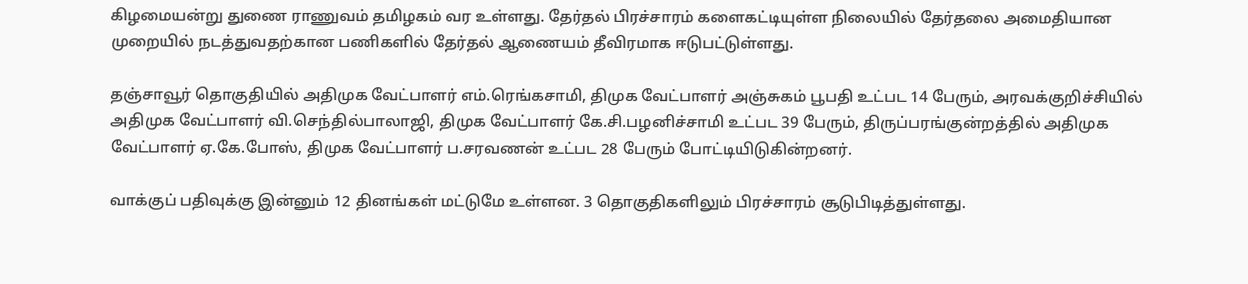கிழமையன்று துணை ராணுவம் தமிழகம் வர உள்ளது. தேர்தல் பிரச்சாரம் களைகட்டியுள்ள நிலையில் தேர்தலை அமைதியான முறையில் நடத்துவதற்கான பணிகளில் தேர்தல் ஆணையம் தீவிரமாக ஈடுபட்டுள்ளது.

தஞ்சாவூர் தொகுதியில் அதிமுக வேட்பாளர் எம்.ரெங்கசாமி, திமுக வேட்பாளர் அஞ்சுகம் பூபதி உட்பட 14 பேரும், அரவக்குறிச்சியில் அதிமுக வேட்பாளர் வி.செந்தில்பாலாஜி, திமுக வேட்பாளர் கே.சி.பழனிச்சாமி உட்பட 39 பேரும், திருப்பரங்குன்றத்தில் அதிமுக வேட்பாளர் ஏ.கே.போஸ், திமுக வேட்பாளர் ப.சரவணன் உட்பட 28 பேரும் போட்டியிடுகின்றனர்.

வாக்குப் பதிவுக்கு இன்னும் 12 தினங்கள் மட்டுமே உள்ளன. 3 தொகுதிகளிலும் பிரச்சாரம் சூடுபிடித்துள்ளது.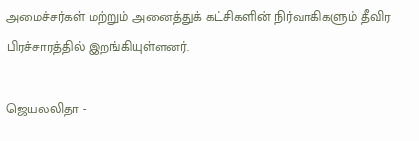அமைச்சர்கள் மற்றும் அனைத்துக் கட்சிகளின் நிர்வாகிகளும் தீவிர பிரச்சாரத்தில் இறங்கியுள்ளனர்.

ஜெயலலிதா -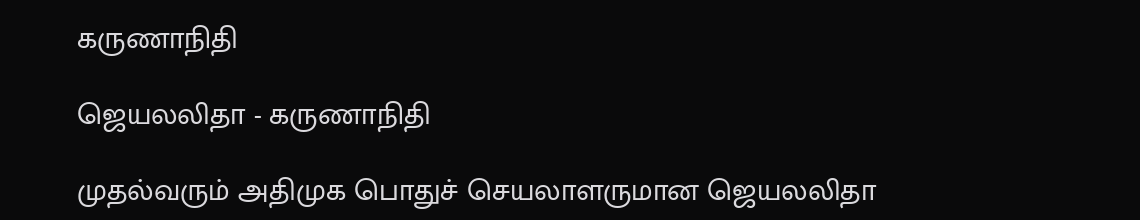கருணாநிதி

ஜெயலலிதா - கருணாநிதி

முதல்வரும் அதிமுக பொதுச் செயலாளருமான ஜெயலலிதா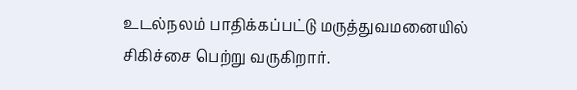உடல்நலம் பாதிக்கப்பட்டு மருத்துவமனையில் சிகிச்சை பெற்று வருகிறார்.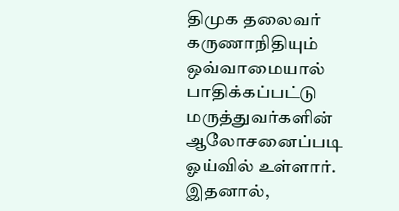திமுக தலைவர் கருணாநிதியும் ஒவ்வாமையால் பாதிக்கப்பட்டு மருத்துவர்களின் ஆலோசனைப்படி ஓய்வில் உள்ளார். இதனால்,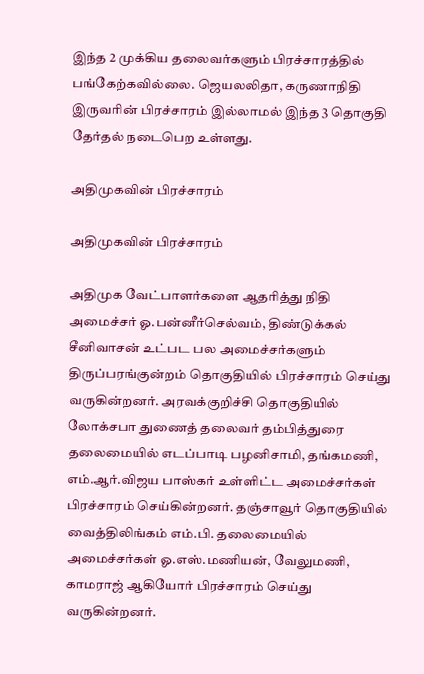இந்த 2 முக்கிய தலைவர்களும் பிரச்சாரத்தில் பங்கேற்கவில்லை. ஜெயலலிதா, கருணாநிதி இருவரின் பிரச்சாரம் இல்லாமல் இந்த 3 தொகுதி தேர்தல் நடைபெற உள்ளது.

அதிமுகவின் பிரச்சாரம்

அதிமுகவின் பிரச்சாரம்

அதிமுக வேட்பாளர்களை ஆதரித்து நிதி அமைச்சர் ஓ.பன்னீர்செல்வம், திண்டுக்கல் சீனிவாசன் உட்பட பல அமைச்சர்களும் திருப்பரங்குன்றம் தொகுதியில் பிரச்சாரம் செய்து வருகின்றனர். அரவக்குறிச்சி தொகுதியில் லோக்சபா துணைத் தலைவர் தம்பித்துரை தலைமையில் எடப்பாடி பழனிசாமி, தங்கமணி, எம்.ஆர்.விஜய பாஸ்கர் உள்ளிட்ட அமைச்சர்கள் பிரச்சாரம் செய்கின்றனர். தஞ்சாவூர் தொகுதியில் வைத்திலிங்கம் எம்.பி. தலைமையில் அமைச்சர்கள் ஓ.எஸ்.மணியன், வேலுமணி, காமராஜ் ஆகியோர் பிரச்சாரம் செய்து வருகின்றனர்.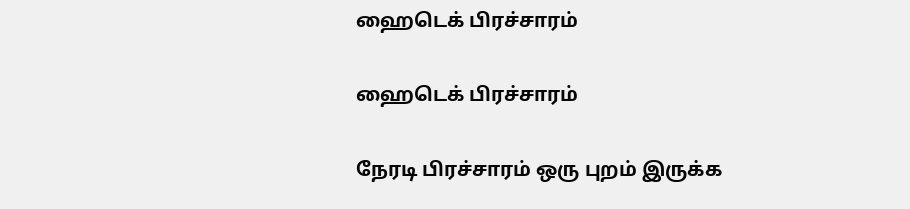ஹைடெக் பிரச்சாரம்

ஹைடெக் பிரச்சாரம்

நேரடி பிரச்சாரம் ஒரு புறம் இருக்க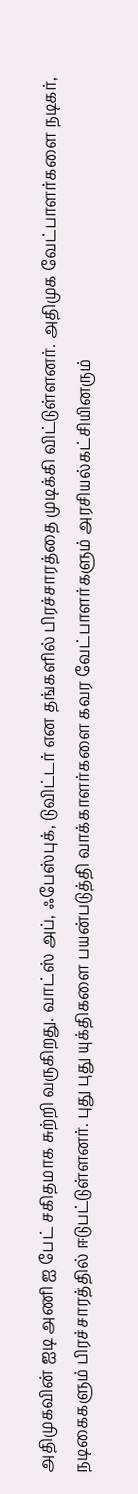அதிமுகவின் ஐடி அணி ஐ பேட் சகிதமாக சுற்றி வருகிறது. வாட்ஸ் அப், ஃபேஸ்புக், டுவிட்டர் என தங்களில் பிரச்சாரத்தை முடிக்கி விட்டுள்ளனர். அதிமுக வேட்பாளர்களை நடிகர், நடிகைகளும் பிரச்சாரத்தில் ஈடுபட்டுள்ளனர். புது புது யுக்திகளை பயன்படுத்தி வாக்காளர்களை கவர வேட்பாளர்களும் அரசியல்கட்சியினரும்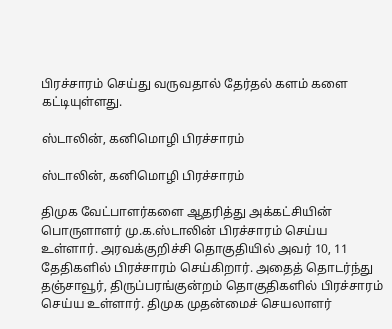பிரச்சாரம் செய்து வருவதால் தேர்தல் களம் களை கட்டியுள்ளது.

ஸ்டாலின், கனிமொழி பிரச்சாரம்

ஸ்டாலின், கனிமொழி பிரச்சாரம்

திமுக வேட்பாளர்களை ஆதரித்து அக்கட்சியின் பொருளாளர் மு.க.ஸ்டாலின் பிரச்சாரம் செய்ய உள்ளார். அரவக்குறிச்சி தொகுதியில் அவர் 10, 11 தேதிகளில் பிரச்சாரம் செய்கிறார். அதைத் தொடர்ந்து தஞ்சாவூர், திருப்பரங்குன்றம் தொகுதிகளில் பிரச்சாரம் செய்ய உள்ளார். திமுக முதன்மைச் செயலாளர்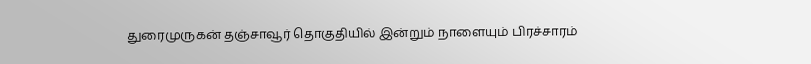துரைமுருகன் தஞ்சாவூர் தொகுதியில் இன்றும் நாளையும் பிரச்சாரம்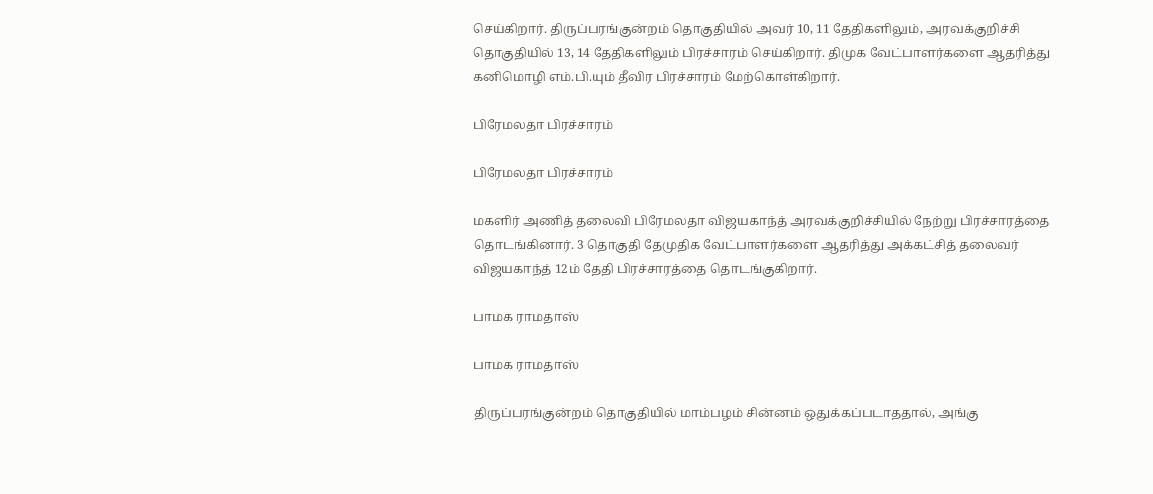செய்கிறார். திருப்பரங்குன்றம் தொகுதியில் அவர் 10, 11 தேதிகளிலும், அரவக்குறிச்சி தொகுதியில் 13, 14 தேதிகளிலும் பிரச்சாரம் செய்கிறார். திமுக வேட்பாளர்களை ஆதரித்து கனிமொழி எம்.பி.யும் தீவிர பிரச்சாரம் மேற்கொள்கிறார்.

பிரேமலதா பிரச்சாரம்

பிரேமலதா பிரச்சாரம்

மகளிர் அணித் தலைவி பிரேமலதா விஜயகாந்த் அரவக்குறிச்சியில் நேற்று பிரச்சாரத்தை தொடங்கினார். 3 தொகுதி தேமுதிக வேட்பாளர்களை ஆதரித்து அக்கட்சித் தலைவர் விஜயகாந்த் 12ம் தேதி பிரச்சாரத்தை தொடங்குகிறார்.

பாமக ராமதாஸ்

பாமக ராமதாஸ்

திருப்பரங்குன்றம் தொகுதியில் மாம்பழம் சின்னம் ஒதுக்கப்படாததால், அங்கு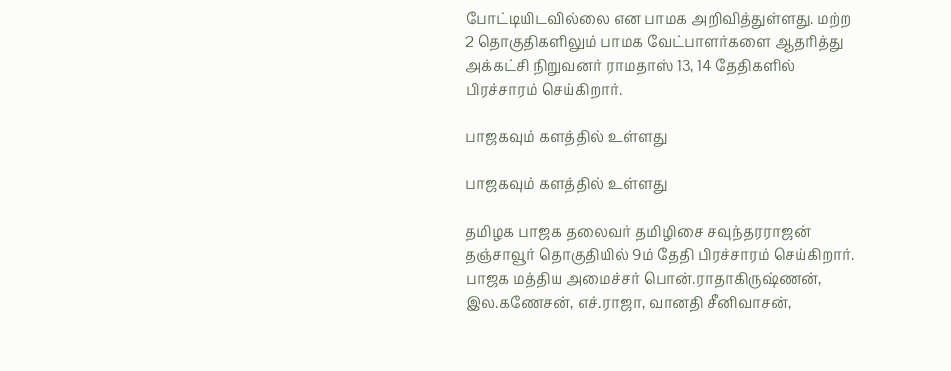போட்டியிடவில்லை என பாமக அறிவித்துள்ளது. மற்ற 2 தொகுதிகளிலும் பாமக வேட்பாளர்களை ஆதரித்து அக்கட்சி நிறுவனர் ராமதாஸ் 13, 14 தேதிகளில் பிரச்சாரம் செய்கிறார்.

பாஜகவும் களத்தில் உள்ளது

பாஜகவும் களத்தில் உள்ளது

தமிழக பாஜக தலைவர் தமிழிசை சவுந்தரராஜன் தஞ்சாவூர் தொகுதியில் 9ம் தேதி பிரச்சாரம் செய்கிறார். பாஜக மத்திய அமைச்சர் பொன்.ராதாகிருஷ்ணன், இல.கணேசன், எச்.ராஜா, வானதி சீனிவாசன்,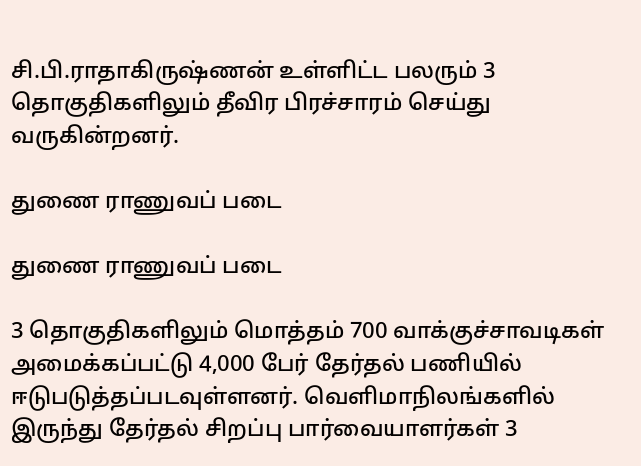சி.பி.ராதாகிருஷ்ணன் உள்ளிட்ட பலரும் 3 தொகுதிகளிலும் தீவிர பிரச்சாரம் செய்து வருகின்றனர்.

துணை ராணுவப் படை

துணை ராணுவப் படை

3 தொகுதிகளிலும் மொத்தம் 700 வாக்குச்சாவடிகள் அமைக்கப்பட்டு 4,000 பேர் தேர்தல் பணியில் ஈடுபடுத்தப்படவுள்ளனர். வெளிமாநிலங்களில் இருந்து தேர்தல் சிறப்பு பார்வையாளர்கள் 3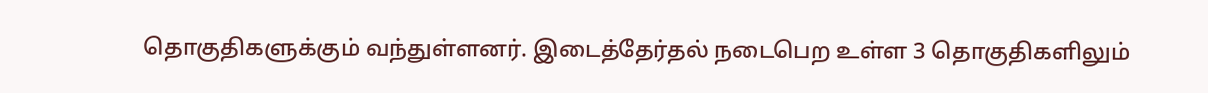தொகுதிகளுக்கும் வந்துள்ளனர். இடைத்தேர்தல் நடைபெற உள்ள 3 தொகுதிகளிலும்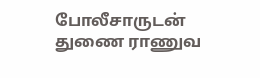போலீசாருடன் துணை ராணுவ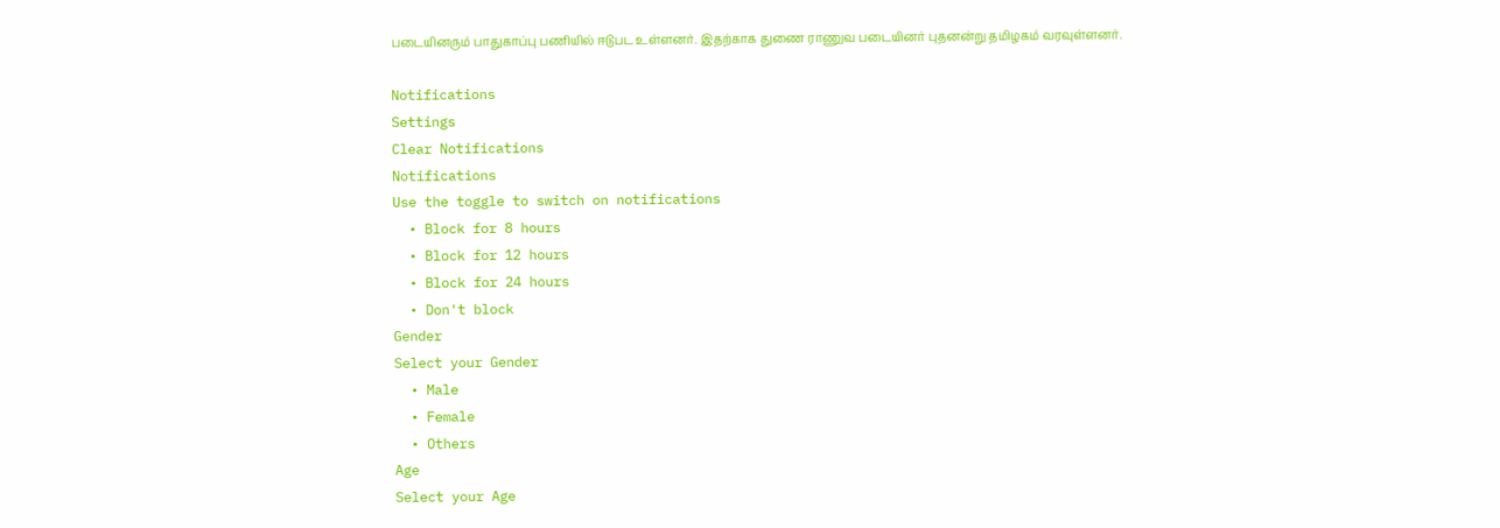படையினரும் பாதுகாப்பு பணியில் ஈடுபட உள்ளனர். இதற்காக துணை ராணுவ படையினர் புதனன்று தமிழகம் வரவுள்ளனர்.

Notifications
Settings
Clear Notifications
Notifications
Use the toggle to switch on notifications
  • Block for 8 hours
  • Block for 12 hours
  • Block for 24 hours
  • Don't block
Gender
Select your Gender
  • Male
  • Female
  • Others
Age
Select your Age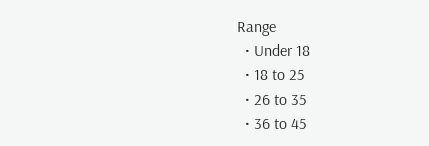Range
  • Under 18
  • 18 to 25
  • 26 to 35
  • 36 to 45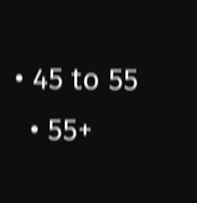• 45 to 55
  • 55+